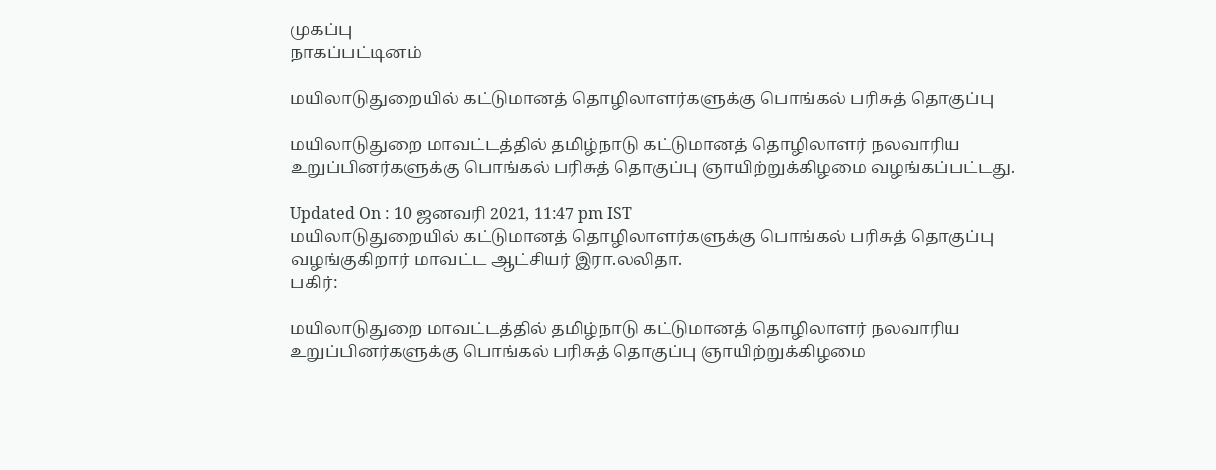முகப்பு
நாகப்பட்டினம்

மயிலாடுதுறையில் கட்டுமானத் தொழிலாளர்களுக்கு பொங்கல் பரிசுத் தொகுப்பு

மயிலாடுதுறை மாவட்டத்தில் தமிழ்நாடு கட்டுமானத் தொழிலாளர் நலவாரிய உறுப்பினர்களுக்கு பொங்கல் பரிசுத் தொகுப்பு ஞாயிற்றுக்கிழமை வழங்கப்பட்டது.

Updated On : 10 ஜனவரி 2021, 11:47 pm IST
மயிலாடுதுறையில் கட்டுமானத் தொழிலாளர்களுக்கு பொங்கல் பரிசுத் தொகுப்பு வழங்குகிறார் மாவட்ட ஆட்சியர் இரா.லலிதா.
பகிர்:

மயிலாடுதுறை மாவட்டத்தில் தமிழ்நாடு கட்டுமானத் தொழிலாளர் நலவாரிய உறுப்பினர்களுக்கு பொங்கல் பரிசுத் தொகுப்பு ஞாயிற்றுக்கிழமை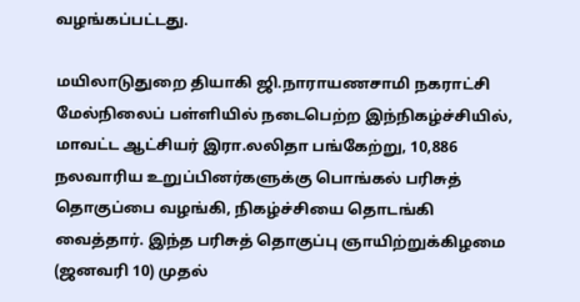வழங்கப்பட்டது.

மயிலாடுதுறை தியாகி ஜி.நாராயணசாமி நகராட்சி மேல்நிலைப் பள்ளியில் நடைபெற்ற இந்நிகழ்ச்சியில், மாவட்ட ஆட்சியர் இரா.லலிதா பங்கேற்று, 10,886 நலவாரிய உறுப்பினர்களுக்கு பொங்கல் பரிசுத் தொகுப்பை வழங்கி, நிகழ்ச்சியை தொடங்கி வைத்தார். இந்த பரிசுத் தொகுப்பு ஞாயிற்றுக்கிழமை (ஜனவரி 10) முதல்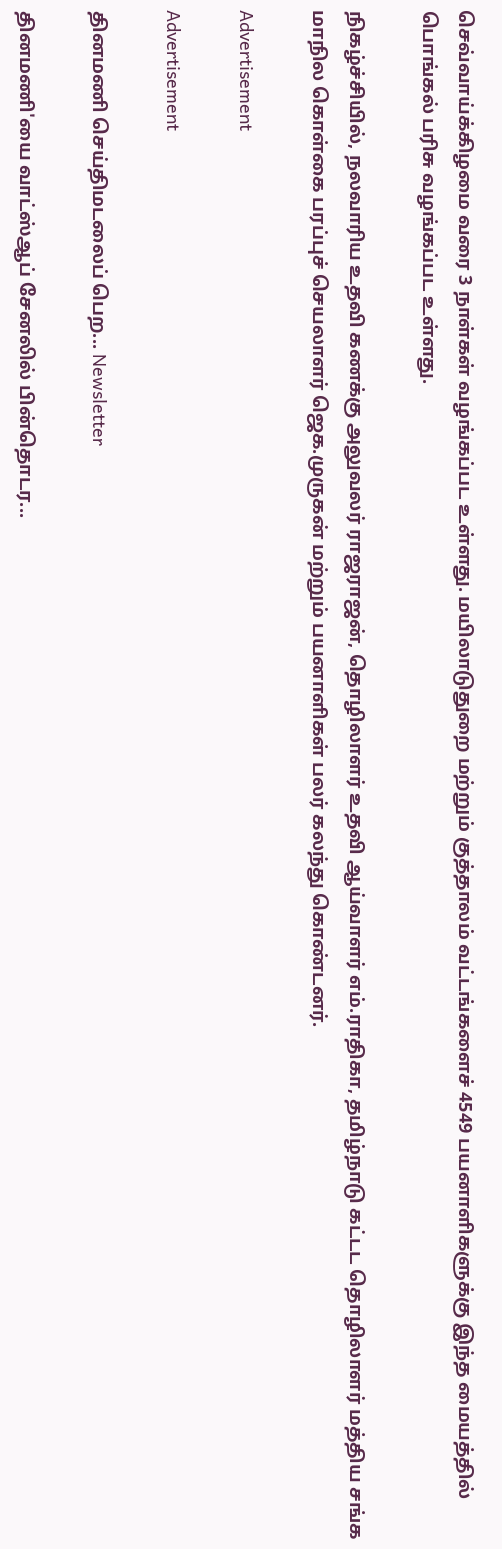செவ்வாய்க்கிழமை வரை 3 நாள்கள் வழங்கப்பட உள்ளது. மயிலாடுதுறை மற்றும் குத்தாலம் வட்டங்களைச் 4549 பயனாளிகளுக்கு இந்த மையத்தில் பொங்கல் பரிசு வழங்கப்பட உள்ளது.

நிகழ்ச்சியில், நலவாரிய உதவி கணக்கு அலுவலர் ராஜராஜன், தொழிலாளர் உதவி ஆய்வாளர் எம்.ராதிகா, தமிழ்நாடு கட்டட தொழிலாளர் மத்திய சங்க மாநில கொள்கை பரப்புச் செயலாளர் ஜெக.முருகன் மற்றும் பயனாளிகள் பலர் கலந்து கொண்டனர்.

Advertisement

Advertisement

தினமணி செய்திமடலைப் பெற... Newsletter

தினமணி'யை வாட்ஸ்ஆப் சேனலில் பின்தொடர...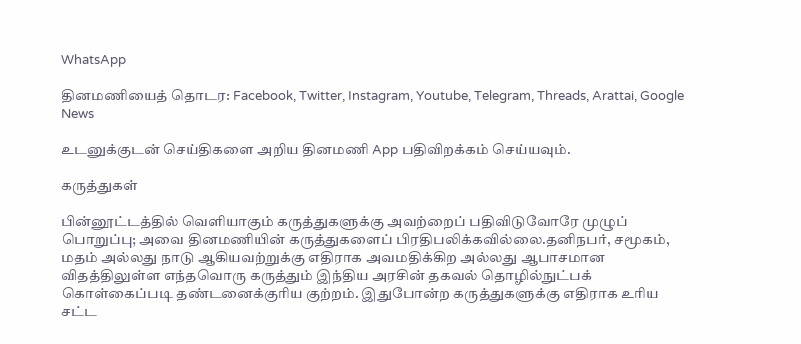WhatsApp

தினமணியைத் தொடர: Facebook, Twitter, Instagram, Youtube, Telegram, Threads, Arattai, Google News

உடனுக்குடன் செய்திகளை அறிய தினமணி App பதிவிறக்கம் செய்யவும்.

கருத்துகள்

பின்னூட்டத்தில் வெளியாகும் கருத்துகளுக்கு அவற்றைப் பதிவிடுவோரே முழுப் பொறுப்பு; அவை தினமணியின் கருத்துகளைப் பிரதிபலிக்கவில்லை.தனிநபர், சமூகம், மதம் அல்லது நாடு ஆகியவற்றுக்கு எதிராக அவமதிக்கிற அல்லது ஆபாசமான விதத்திலுள்ள எந்தவொரு கருத்தும் இந்திய அரசின் தகவல் தொழில்நுட்பக் கொள்கைப்படி தண்டனைக்குரிய குற்றம். இதுபோன்ற கருத்துகளுக்கு எதிராக உரிய சட்ட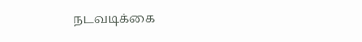நடவடிக்கை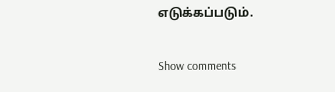எடுக்கப்படும்.

Show comments